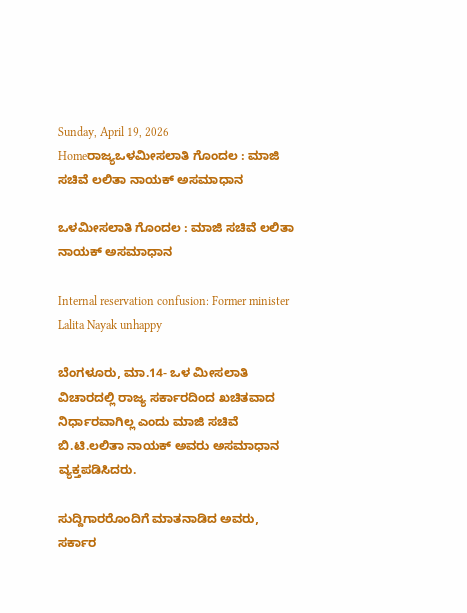Sunday, April 19, 2026
Homeರಾಜ್ಯಒಳಮೀಸಲಾತಿ ಗೊಂದಲ : ಮಾಜಿ ಸಚಿವೆ ಲಲಿತಾ ನಾಯಕ್‌ ಅಸಮಾಧಾನ

ಒಳಮೀಸಲಾತಿ ಗೊಂದಲ : ಮಾಜಿ ಸಚಿವೆ ಲಲಿತಾ ನಾಯಕ್‌ ಅಸಮಾಧಾನ

Internal reservation confusion: Former minister Lalita Nayak unhappy

ಬೆಂಗಳೂರು, ಮಾ.14- ಒಳ ಮೀಸಲಾತಿ ವಿಚಾರದಲ್ಲಿ ರಾಜ್ಯ ಸರ್ಕಾರದಿಂದ ಖಚಿತವಾದ ನಿರ್ಧಾರವಾಗಿಲ್ಲ ಎಂದು ಮಾಜಿ ಸಚಿವೆ ಬಿ.ಟಿ.ಲಲಿತಾ ನಾಯಕ್‌ ಅವರು ಅಸಮಾಧಾನ ವ್ಯಕ್ತಪಡಿಸಿದರು.

ಸುದ್ದಿಗಾರರೊಂದಿಗೆ ಮಾತನಾಡಿದ ಅವರು, ಸರ್ಕಾರ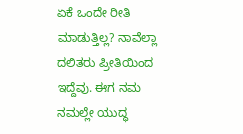ಏಕೆ ಒಂದೇ ರೀತಿ ಮಾಡುತ್ತಿಲ್ಲ? ನಾವೆಲ್ಲಾ ದಲಿತರು ಪ್ರೀತಿಯಿಂದ ಇದ್ದೆವು. ಈಗ ನಮ ನಮಲ್ಲೇ ಯುದ್ಧ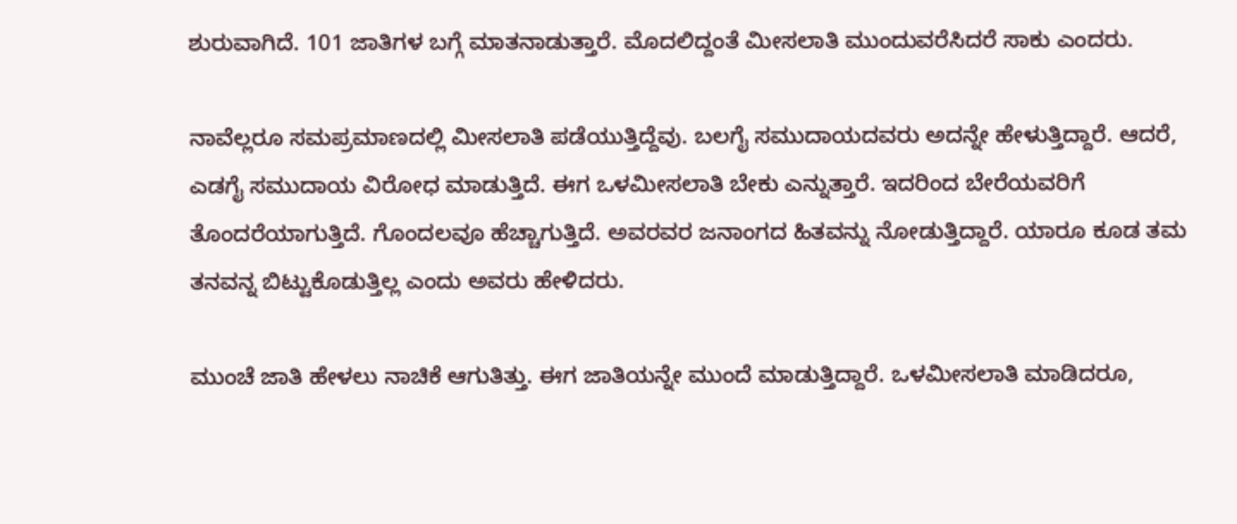ಶುರುವಾಗಿದೆ. 101 ಜಾತಿಗಳ ಬಗ್ಗೆ ಮಾತನಾಡುತ್ತಾರೆ. ಮೊದಲಿದ್ದಂತೆ ಮೀಸಲಾತಿ ಮುಂದುವರೆಸಿದರೆ ಸಾಕು ಎಂದರು.

ನಾವೆಲ್ಲರೂ ಸಮಪ್ರಮಾಣದಲ್ಲಿ ಮೀಸಲಾತಿ ಪಡೆಯುತ್ತಿದ್ದೆವು. ಬಲಗೈ ಸಮುದಾಯದವರು ಅದನ್ನೇ ಹೇಳುತ್ತಿದ್ದಾರೆ. ಆದರೆ, ಎಡಗೈ ಸಮುದಾಯ ವಿರೋಧ ಮಾಡುತ್ತಿದೆ. ಈಗ ಒಳಮೀಸಲಾತಿ ಬೇಕು ಎನ್ನುತ್ತಾರೆ. ಇದರಿಂದ ಬೇರೆಯವರಿಗೆ ತೊಂದರೆಯಾಗುತ್ತಿದೆ. ಗೊಂದಲವೂ ಹೆಚ್ಚಾಗುತ್ತಿದೆ. ಅವರವರ ಜನಾಂಗದ ಹಿತವನ್ನು ನೋಡುತ್ತಿದ್ದಾರೆ. ಯಾರೂ ಕೂಡ ತಮ ತನವನ್ನ ಬಿಟ್ಟುಕೊಡುತ್ತಿಲ್ಲ ಎಂದು ಅವರು ಹೇಳಿದರು.

ಮುಂಚೆ ಜಾತಿ ಹೇಳಲು ನಾಚಿಕೆ ಆಗುತಿತ್ತು. ಈಗ ಜಾತಿಯನ್ನೇ ಮುಂದೆ ಮಾಡುತ್ತಿದ್ದಾರೆ. ಒಳಮೀಸಲಾತಿ ಮಾಡಿದರೂ,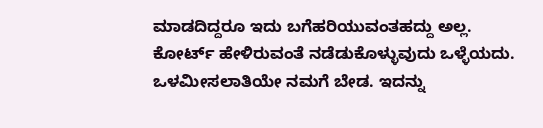ಮಾಡದಿದ್ದರೂ ಇದು ಬಗೆಹರಿಯುವಂತಹದ್ದು ಅಲ್ಲ. ಕೋರ್ಟ್‌ ಹೇಳಿರುವಂತೆ ನಡೆಡುಕೊಳ್ಳುವುದು ಒಳ್ಳೆಯದು. ಒಳಮೀಸಲಾತಿಯೇ ನಮಗೆ ಬೇಡ. ಇದನ್ನು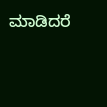ಮಾಡಿದರೆ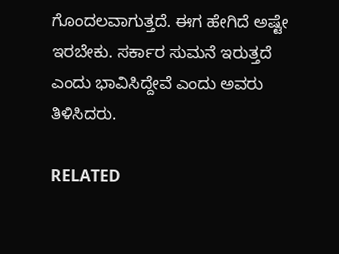ಗೊಂದಲವಾಗುತ್ತದೆ. ಈಗ ಹೇಗಿದೆ ಅಷ್ಟೇ ಇರಬೇಕು. ಸರ್ಕಾರ ಸುಮನೆ ಇರುತ್ತದೆ ಎಂದು ಭಾವಿಸಿದ್ದೇವೆ ಎಂದು ಅವರು ತಿಳಿಸಿದರು.

RELATED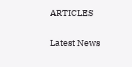ARTICLES

Latest News